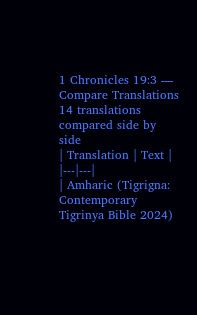1 Chronicles 19:3 — Compare Translations
14 translations compared side by side
| Translation | Text |
|---|---|
| Amharic (Tigrigna: Contemporary Tigrinya Bible 2024)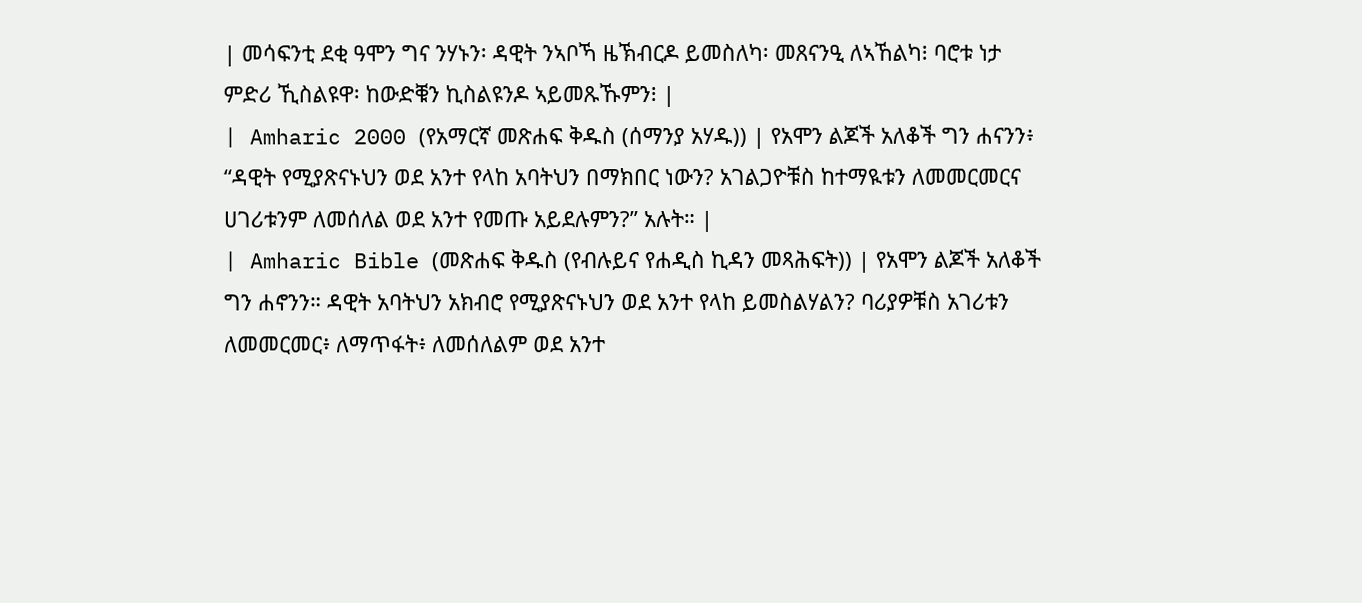| መሳፍንቲ ደቂ ዓሞን ግና ንሃኑን፡ ዳዊት ንኣቦኻ ዜኽብርዶ ይመስለካ፡ መጸናንዒ ለኣኸልካ፧ ባሮቱ ነታ ምድሪ ኺስልዩዋ፡ ከውድቑን ኪስልዩንዶ ኣይመጹኹምን፧ |
| Amharic 2000 (የአማርኛ መጽሐፍ ቅዱስ (ሰማንያ አሃዱ)) | የአሞን ልጆች አለቆች ግን ሐናንን፥ “ዳዊት የሚያጽናኑህን ወደ አንተ የላከ አባትህን በማክበር ነውን? አገልጋዮቹስ ከተማዪቱን ለመመርመርና ሀገሪቱንም ለመሰለል ወደ አንተ የመጡ አይደሉምን?” አሉት። |
| Amharic Bible (መጽሐፍ ቅዱስ (የብሉይና የሐዲስ ኪዳን መጻሕፍት)) | የአሞን ልጆች አለቆች ግን ሐኖንን። ዳዊት አባትህን አክብሮ የሚያጽናኑህን ወደ አንተ የላከ ይመስልሃልን? ባሪያዎቹስ አገሪቱን ለመመርመር፥ ለማጥፋት፥ ለመሰለልም ወደ አንተ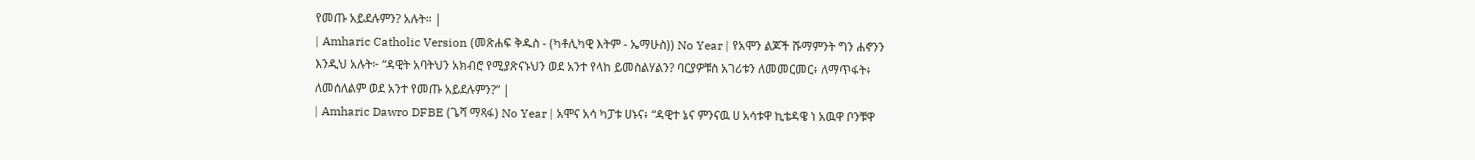የመጡ አይደሉምን? አሉት። |
| Amharic Catholic Version (መጽሐፍ ቅዱስ - (ካቶሊካዊ እትም - ኤማሁስ)) No Year | የአሞን ልጆች ሹማምንት ግን ሐኖንን እንዲህ አሉት፦ “ዳዊት አባትህን አክብሮ የሚያጽናኑህን ወደ አንተ የላከ ይመስልሃልን? ባርያዎቹስ አገሪቱን ለመመርመር፥ ለማጥፋት፥ ለመሰለልም ወደ አንተ የመጡ አይደሉምን?” |
| Amharic Dawro DFBE (ጌሻ ማጻፋ) No Year | አሞና አሳ ካፓቱ ሀኑና፥ “ዳዊተ ኔና ምንናዉ ሀ አሳቱዋ ኪቴዳዌ ነ አዉዋ ቦንቹዋ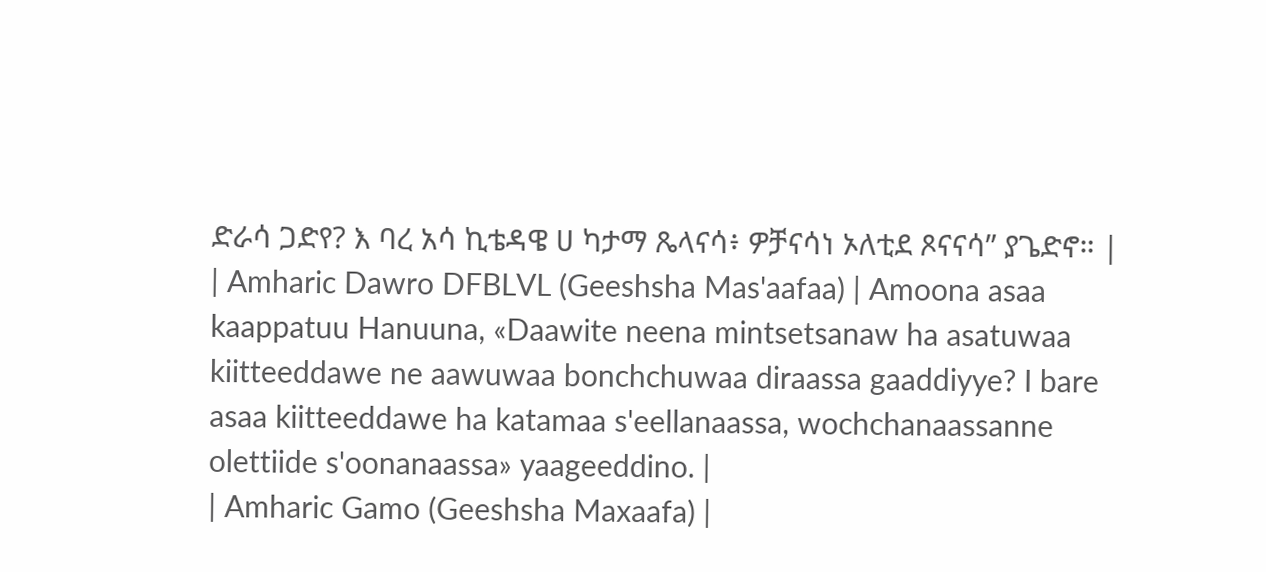ድራሳ ጋድየ? እ ባረ አሳ ኪቴዳዌ ሀ ካታማ ጼላናሳ፥ ዎቻናሳነ ኦለቲደ ጾናናሳ” ያጌድኖ። |
| Amharic Dawro DFBLVL (Geeshsha Mas'aafaa) | Amoona asaa kaappatuu Hanuuna, «Daawite neena mintsetsanaw ha asatuwaa kiitteeddawe ne aawuwaa bonchchuwaa diraassa gaaddiyye? I bare asaa kiitteeddawe ha katamaa s'eellanaassa, wochchanaassanne olettiide s'oonanaassa» yaageeddino. |
| Amharic Gamo (Geeshsha Maxaafa) |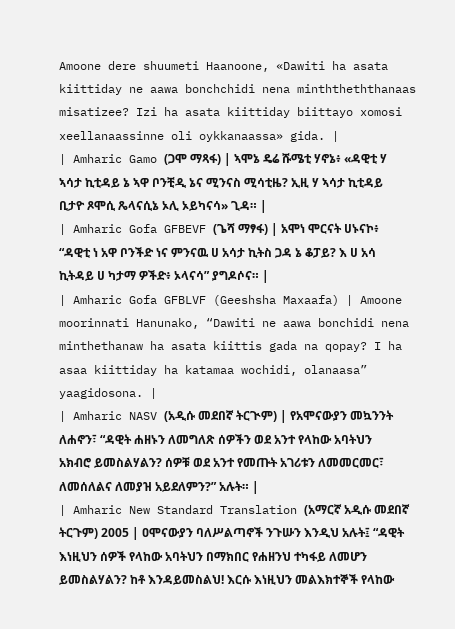Amoone dere shuumeti Haanoone, «Dawiti ha asata kiittiday ne aawa bonchchidi nena minththeththanaas misatizee? Izi ha asata kiittiday biittayo xomosi xeellanaassinne oli oykkanaassa» gida. |
| Amharic Gamo (ጋሞ ማጻፋ) | ኣሞኔ ዴሬ ሹሜቲ ሃኖኔ፥ «ዳዊቲ ሃ ኣሳታ ኪቲዳይ ኔ ኣዋ ቦንቺዲ ኔና ሚንናስ ሚሳቲዜ? ኢዚ ሃ ኣሳታ ኪቲዳይ ቢታዮ ጾሞሲ ጼላናሲኔ ኦሊ ኦይካናሳ» ጊዳ። |
| Amharic Gofa GFBEVF (ጌሻ ማፃፋ) | አሞነ ሞርናት ሀኑናኮ፥ “ዳዊቲ ነ አዋ ቦንችድ ነና ምንናዉ ሀ አሳታ ኪትስ ጋዳ ኔ ቆፓይ? እ ሀ አሳ ኪትዳይ ሀ ካታማ ዎችድ፥ ኦላናሳ” ያግዶሶና። |
| Amharic Gofa GFBLVF (Geeshsha Maxaafa) | Amoone moorinnati Hanunako, “Dawiti ne aawa bonchidi nena minthethanaw ha asata kiittis gada na qopay? I ha asaa kiittiday ha katamaa wochidi, olanaasa” yaagidosona. |
| Amharic NASV (አዲሱ መደበኛ ትርጒም) | የአሞናውያን መኳንንት ለሐኖን፣ “ዳዊት ሐዘኑን ለመግለጽ ሰዎችን ወደ አንተ የላከው አባትህን አክብሮ ይመስልሃልን? ሰዎቹ ወደ አንተ የመጡት አገሪቱን ለመመርመር፣ ለመሰለልና ለመያዝ አይደለምን?” አሉት። |
| Amharic New Standard Translation (አማርኛ አዲሱ መደበኛ ትርጉም) 2005 | ዐሞናውያን ባለሥልጣኖች ንጉሡን እንዲህ አሉት፤ “ዳዊት እነዚህን ሰዎች የላከው አባትህን በማክበር የሐዘንህ ተካፋይ ለመሆን ይመስልሃልን? ከቶ እንዳይመስልህ! እርሱ እነዚህን መልእክተኞች የላከው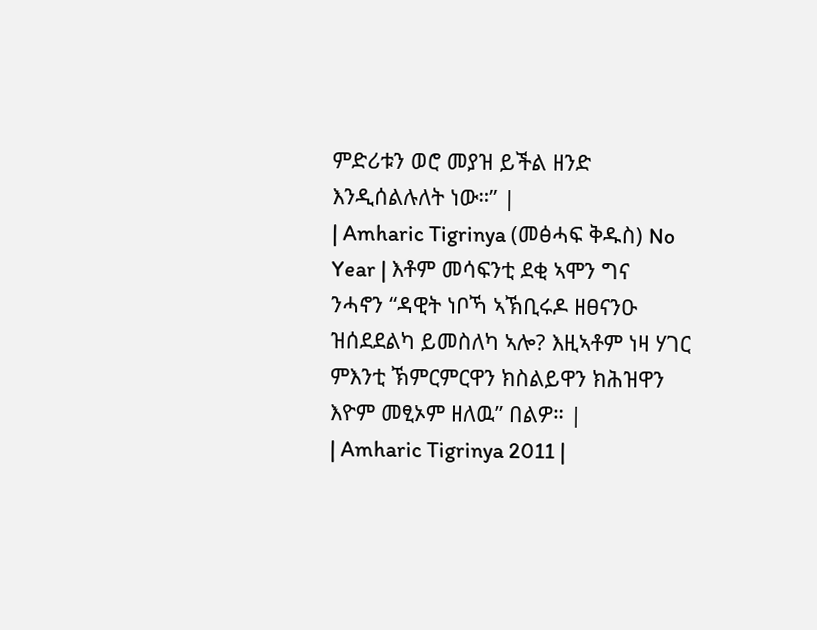ምድሪቱን ወሮ መያዝ ይችል ዘንድ እንዲሰልሉለት ነው።” |
| Amharic Tigrinya (መፅሓፍ ቅዱስ) No Year | እቶም መሳፍንቲ ደቂ ኣሞን ግና ንሓኖን “ዳዊት ነቦኻ ኣኽቢሩዶ ዘፀናንዑ ዝሰደደልካ ይመስለካ ኣሎ? እዚኣቶም ነዛ ሃገር ምእንቲ ኽምርምርዋን ክስልይዋን ክሕዝዋን እዮም መፂኦም ዘለዉ” በልዎ። |
| Amharic Tigrinya 2011 |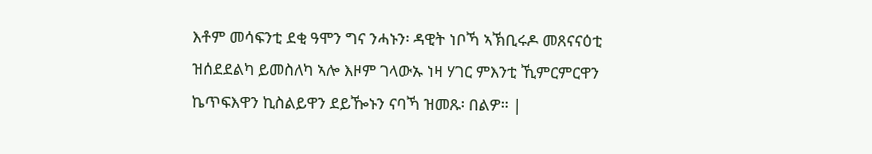እቶም መሳፍንቲ ደቂ ዓሞን ግና ንሓኑን፡ ዳዊት ነቦኻ ኣኽቢሩዶ መጸናናዕቲ ዝሰደደልካ ይመስለካ ኣሎ እዞም ገላውኡ ነዛ ሃገር ምእንቲ ኺምርምርዋን ኬጥፍእዋን ኪስልይዋን ደይዀኑን ናባኻ ዝመጹ፡ በልዎ። |